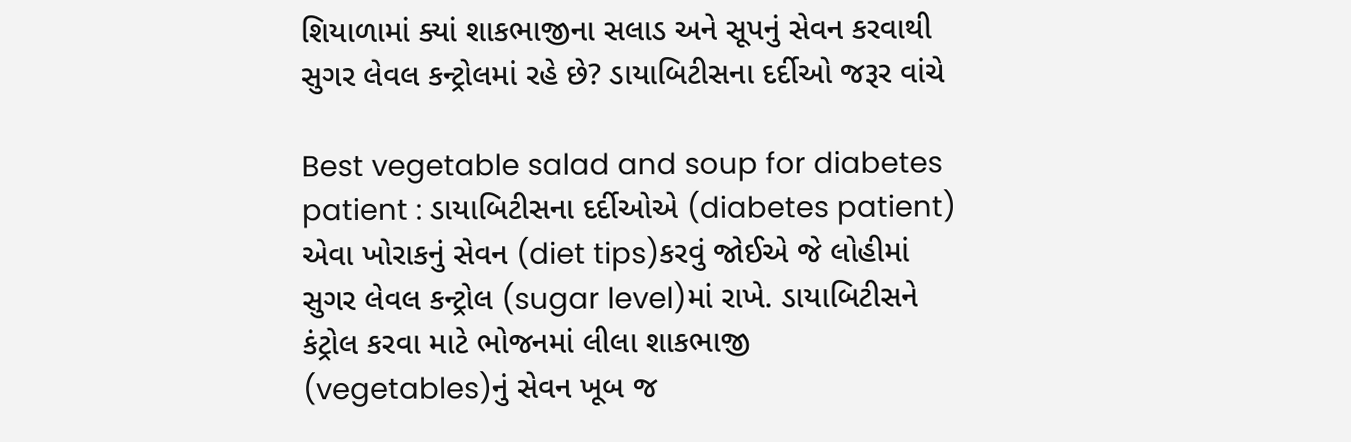શિયાળામાં ક્યાં શાકભાજીના સલાડ અને સૂપનું સેવન કરવાથી સુગર લેવલ કન્ટ્રોલમાં રહે છે? ડાયાબિટીસના દર્દીઓ જરૂર વાંચે

Best vegetable salad and soup for diabetes patient : ડાયાબિટીસના દર્દીઓએ (diabetes patient) એવા ખોરાકનું સેવન (diet tips)કરવું જોઈએ જે લોહીમાં સુગર લેવલ કન્ટ્રોલ (sugar level)માં રાખે. ડાયાબિટીસને કંટ્રોલ કરવા માટે ભોજનમાં લીલા શાકભાજી (vegetables)નું સેવન ખૂબ જ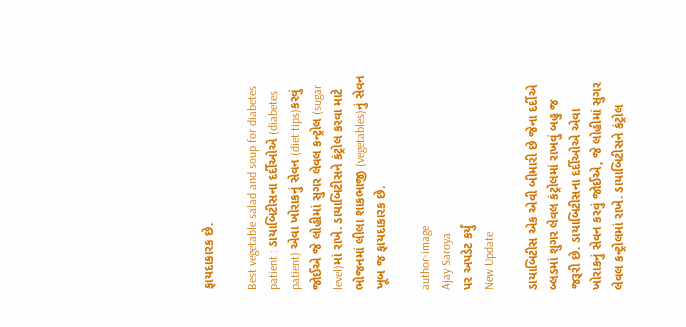ફાયદાકારક છે.

Best vegetable salad and soup for diabetes patient : ડાયાબિટીસના દર્દીઓએ (diabetes patient) એવા ખોરાકનું સેવન (diet tips)કરવું જોઈએ જે લોહીમાં સુગર લેવલ કન્ટ્રોલ (sugar level)માં રાખે. ડાયાબિટીસને કંટ્રોલ કરવા માટે ભોજનમાં લીલા શાકભાજી (vegetables)નું સેવન ખૂબ જ ફાયદાકારક છે.

author-image
Ajay Saroya
પર અપડેટ કર્યું
New Update

ડાયાબિટીસ એક એવી બીમારી છે જેના દર્દીએ બ્લડમાં શુગર લેવલ કંટ્રોલમાં રાખવું બહુ જ જરૂરી છે. ડાયાબિટીસના દર્દીઓએ એવા ખોરાકનું સેવન કરવું જોઈએ, જે લોહીમાં સુગર લેવલ કન્ટ્રોલમાં રાખે. ડાયાબિટીસને કંટ્રોલ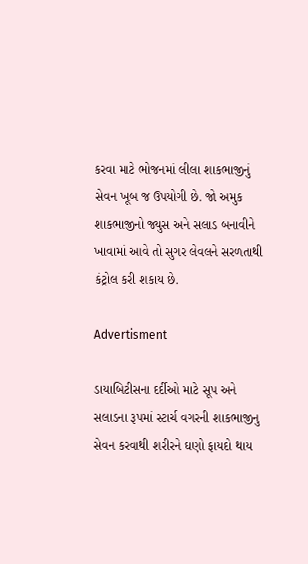કરવા માટે ભોજનમાં લીલા શાકભાજીનું સેવન ખૂબ જ ઉપયોગી છે. જો અમુક શાકભાજીનો જ્યુસ અને સલાડ બનાવીને ખાવામાં આવે તો સુગર લેવલને સરળતાથી કંટ્રોલ કરી શકાય છે.

Advertisment

ડાયાબિટીસના દર્દીઓ માટે સૂપ અને સલાડના રૂપમાં સ્ટાર્ચ વગરની શાકભાજીનુ સેવન કરવાથી શરીરને ઘણો ફાયદો થાય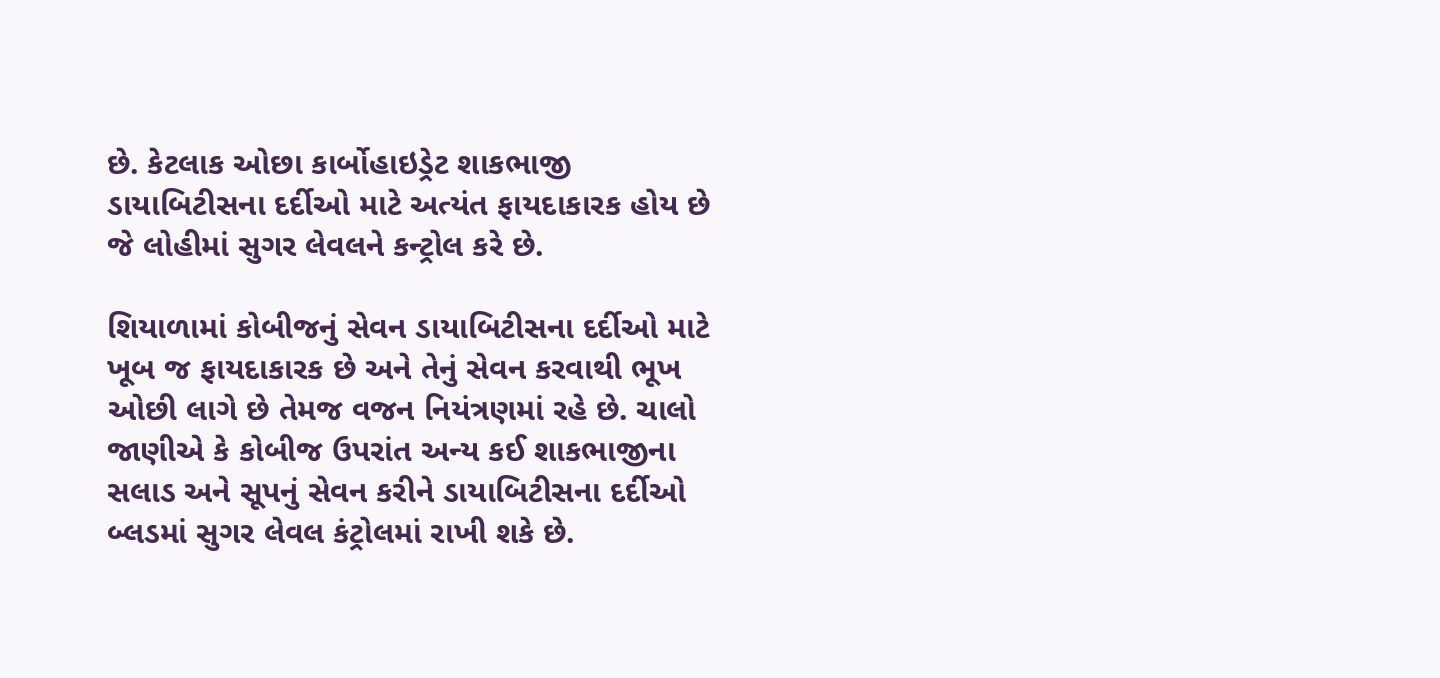છે. કેટલાક ઓછા કાર્બોહાઇડ્રેટ શાકભાજી ડાયાબિટીસના દર્દીઓ માટે અત્યંત ફાયદાકારક હોય છે જે લોહીમાં સુગર લેવલને કન્ટ્રોલ કરે છે.

શિયાળામાં કોબીજનું સેવન ડાયાબિટીસના દર્દીઓ માટે ખૂબ જ ફાયદાકારક છે અને તેનું સેવન કરવાથી ભૂખ ઓછી લાગે છે તેમજ વજન નિયંત્રણમાં રહે છે. ચાલો જાણીએ કે કોબીજ ઉપરાંત અન્ય કઈ શાકભાજીના સલાડ અને સૂપનું સેવન કરીને ડાયાબિટીસના દર્દીઓ બ્લડમાં સુગર લેવલ કંટ્રોલમાં રાખી શકે છે.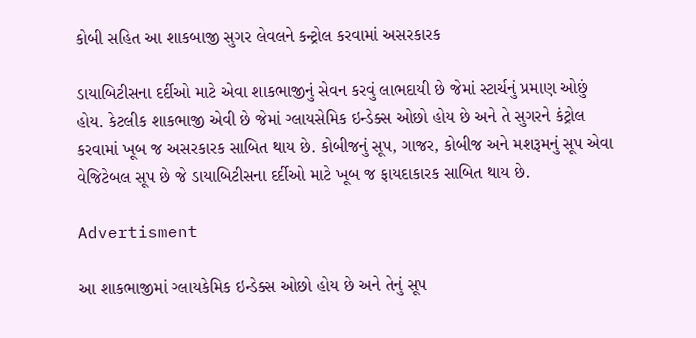કોબી સહિત આ શાકબાજી સુગર લેવલને કન્ટ્રોલ કરવામાં અસરકારક

ડાયાબિટીસના દર્દીઓ માટે એવા શાકભાજીનું સેવન કરવું લાભદાયી છે જેમાં સ્ટાર્ચનું પ્રમાણ ઓછું હોય. કેટલીક શાકભાજી એવી છે જેમાં ગ્લાયસેમિક ઇન્ડેક્સ ઓછો હોય છે અને તે સુગરને કંટ્રોલ કરવામાં ખૂબ જ અસરકારક સાબિત થાય છે. કોબીજનું સૂપ, ગાજર, કોબીજ અને મશરૂમનું સૂપ એવા વેજિટેબલ સૂપ છે જે ડાયાબિટીસના દર્દીઓ માટે ખૂબ જ ફાયદાકારક સાબિત થાય છે.

Advertisment

આ શાકભાજીમાં ગ્લાયકેમિક ઇન્ડેક્સ ઓછો હોય છે અને તેનું સૂપ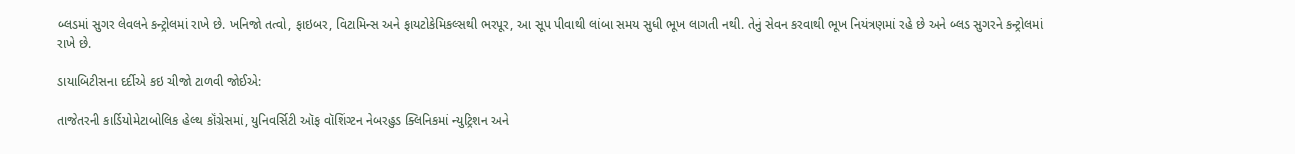બ્લડમાં સુગર લેવલને કન્ટ્રોલમાં રાખે છે. ખનિજો તત્વો, ફાઇબર, વિટામિન્સ અને ફાયટોકેમિકલ્સથી ભરપૂર, આ સૂપ પીવાથી લાંબા સમય સુધી ભૂખ લાગતી નથી. તેનું સેવન કરવાથી ભૂખ નિયંત્રણમાં રહે છે અને બ્લડ સુગરને કન્ટ્રોલમાં રાખે છે.

ડાયાબિટીસના દર્દીએ કઇ ચીજો ટાળવી જોઈએ:

તાજેતરની કાર્ડિયોમેટાબોલિક હેલ્થ કૉંગ્રેસમાં, યુનિવર્સિટી ઑફ વૉશિંગ્ટન નેબરહુડ ક્લિનિકમાં ન્યુટ્રિશન અને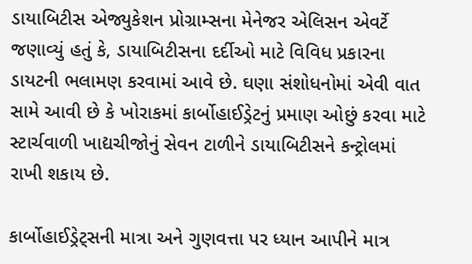ડાયાબિટીસ એજ્યુકેશન પ્રોગ્રામ્સના મેનેજર એલિસન એવર્ટે જણાવ્યું હતું કે, ડાયાબિટીસના દર્દીઓ માટે વિવિધ પ્રકારના ડાયટની ભલામણ કરવામાં આવે છે. ઘણા સંશોધનોમાં એવી વાત સામે આવી છે કે ખોરાકમાં કાર્બોહાઈડ્રેટનું પ્રમાણ ઓછું કરવા માટે સ્ટાર્ચવાળી ખાદ્યચીજોનું સેવન ટાળીને ડાયાબિટીસને કન્ટ્રોલમાં રાખી શકાય છે.

કાર્બોહાઈડ્રેટ્સની માત્રા અને ગુણવત્તા પર ધ્યાન આપીને માત્ર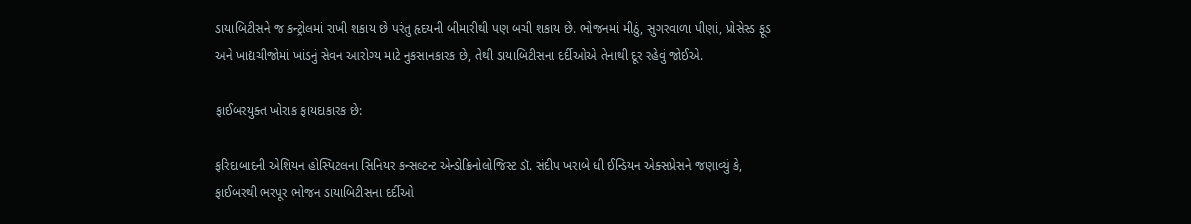ડાયાબિટીસને જ કન્ટ્રોલમાં રાખી શકાય છે પરંતુ હૃદયની બીમારીથી પણ બચી શકાય છે. ભોજનમાં મીઠું, સુગરવાળા પીણાં, પ્રોસેસ્ડ ફૂડ અને ખાદ્યચીજોમાં ખાંડનું સેવન આરોગ્ય માટે નુકસાનકારક છે, તેથી ડાયાબિટીસના દર્દીઓએ તેનાથી દૂર રહેવું જોઈએ.

ફાઈબરયુક્ત ખોરાક ફાયદાકારક છે:

ફરિદાબાદની એશિયન હોસ્પિટલના સિનિયર કન્સલ્ટન્ટ એન્ડોક્રિનોલોજિસ્ટ ડૉ. સંદીપ ખરાબે ધી ઈન્ડિયન એક્સપ્રેસને જણાવ્યું કે, ફાઈબરથી ભરપૂર ભોજન ડાયાબિટીસના દર્દીઓ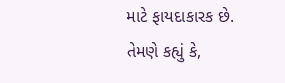માટે ફાયદાકારક છે. તેમણે કહ્યું કે,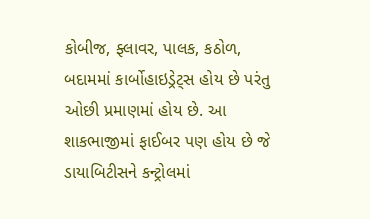કોબીજ, ફ્લાવર, પાલક, કઠોળ, બદામમાં કાર્બોહાઇડ્રેટ્સ હોય છે પરંતુ ઓછી પ્રમાણમાં હોય છે. આ શાકભાજીમાં ફાઈબર પણ હોય છે જે ડાયાબિટીસને કન્ટ્રોલમાં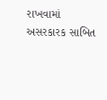રાખવામાં અસરકારક સાબિત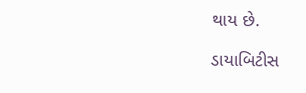થાય છે.

ડાયાબિટીસ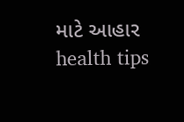માટે આહાર health tips